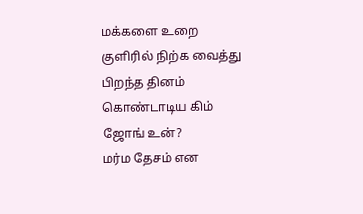மக்களை உறை குளிரில் நிற்க வைத்து பிறந்த தினம் கொண்டாடிய கிம் ஜோங் உன்?
மர்ம தேசம் என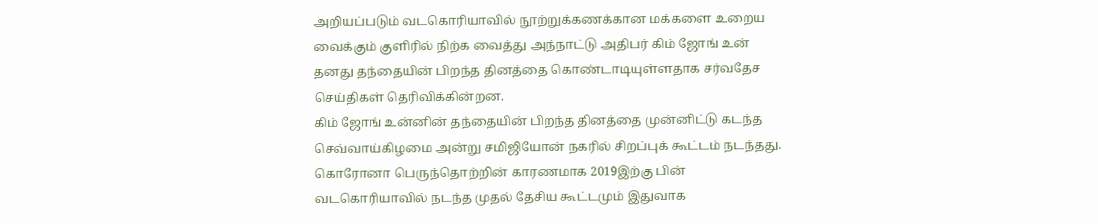அறியப்படும் வடகொரியாவில் நூற்றுக்கணக்கான மக்களை உறைய வைக்கும் குளிரில் நிற்க வைத்து அந்நாட்டு அதிபர் கிம் ஜோங் உன் தனது தந்தையின் பிறந்த தினத்தை கொண்டாடியுள்ளதாக சர்வதேச செய்திகள் தெரிவிக்கின்றன.
கிம் ஜோங் உன்னின் தந்தையின் பிறந்த தினத்தை முன்னிட்டு கடந்த செவ்வாய்கிழமை அன்று சமிஜியோன் நகரில் சிறப்புக் கூட்டம் நடந்தது.
கொரோனா பெருந்தொற்றின் காரணமாக 2019இற்கு பின் வடகொரியாவில் நடந்த முதல் தேசிய கூட்டமும் இதுவாக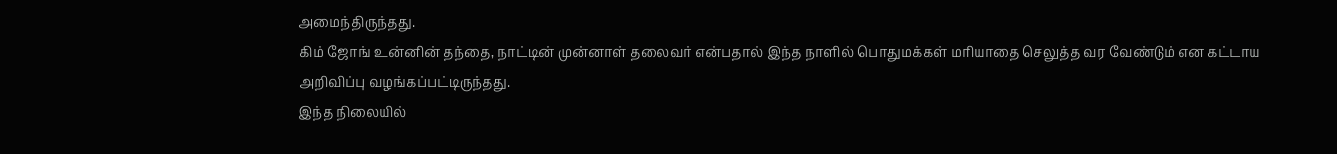அமைந்திருந்தது.
கிம் ஜோங் உன்னின் தந்தை, நாட்டின் முன்னாள் தலைவர் என்பதால் இந்த நாளில் பொதுமக்கள் மரியாதை செலுத்த வர வேண்டும் என கட்டாய அறிவிப்பு வழங்கப்பட்டிருந்தது.
இந்த நிலையில்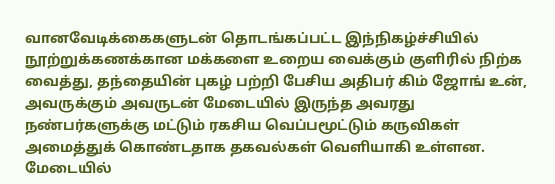வானவேடிக்கைகளுடன் தொடங்கப்பட்ட இந்நிகழ்ச்சியில் நூற்றுக்கணக்கான மக்களை உறைய வைக்கும் குளிரில் நிற்க வைத்து, தந்தையின் புகழ் பற்றி பேசிய அதிபர் கிம் ஜோங் உன், அவருக்கும் அவருடன் மேடையில் இருந்த அவரது நண்பர்களுக்கு மட்டும் ரகசிய வெப்பமூட்டும் கருவிகள் அமைத்துக் கொண்டதாக தகவல்கள் வெளியாகி உள்ளன.
மேடையில்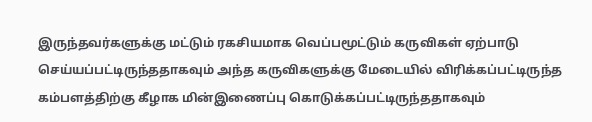இருந்தவர்களுக்கு மட்டும் ரகசியமாக வெப்பமூட்டும் கருவிகள் ஏற்பாடு செய்யப்பட்டிருந்ததாகவும் அந்த கருவிகளுக்கு மேடையில் விரிக்கப்பட்டிருந்த கம்பளத்திற்கு கீழாக மின்இணைப்பு கொடுக்கப்பட்டிருந்ததாகவும்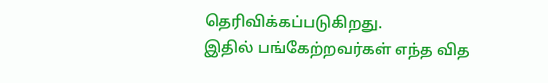தெரிவிக்கப்படுகிறது.
இதில் பங்கேற்றவர்கள் எந்த வித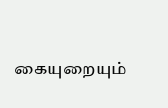கையுறையும்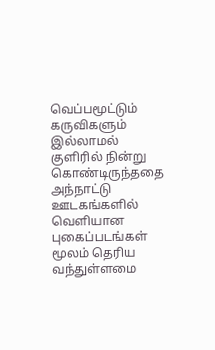வெப்பமூட்டும் கருவிகளும் இல்லாமல் குளிரில் நின்று கொண்டிருந்ததை அந்நாட்டு ஊடகங்களில் வெளியான புகைப்படங்கள் மூலம் தெரிய வந்துள்ளமை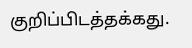குறிப்பிடத்தக்கது.